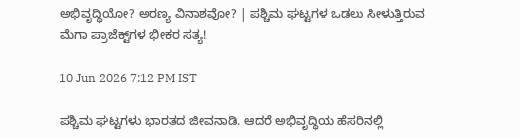ಅಭಿವೃದ್ಧಿಯೋ? ಅರಣ್ಯ ವಿನಾಶವೋ? | ಪಶ್ಚಿಮ ಘಟ್ಟಗಳ ಒಡಲು ಸೀಳುತ್ತಿರುವ ಮೆಗಾ ಪ್ರಾಜೆಕ್ಟ್‌ಗಳ ಭೀಕರ ಸತ್ಯ!

10 Jun 2026 7:12 PM IST

ಪಶ್ಚಿಮ ಘಟ್ಟಗಳು ಭಾರತದ ಜೀವನಾಡಿ. ಆದರೆ ಅಭಿವೃದ್ಧಿಯ ಹೆಸರಿನಲ್ಲಿ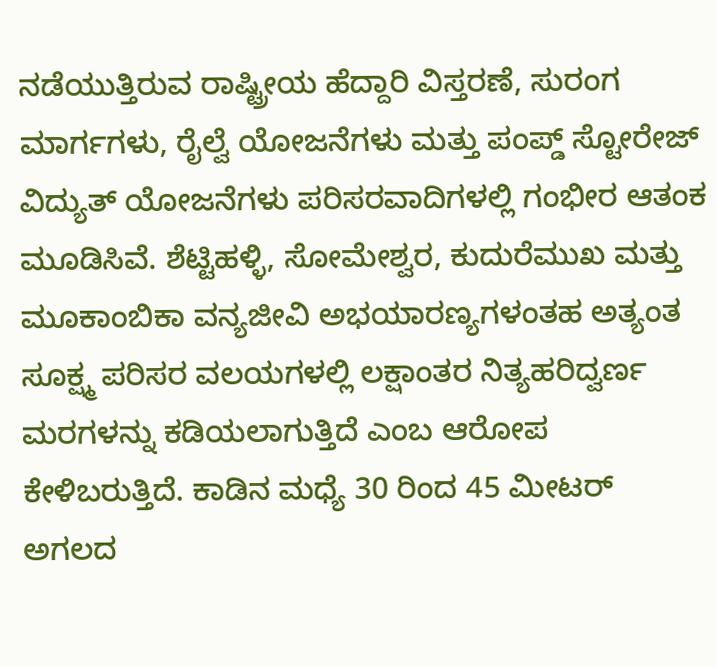ನಡೆಯುತ್ತಿರುವ ರಾಷ್ಟ್ರೀಯ ಹೆದ್ದಾರಿ ವಿಸ್ತರಣೆ, ಸುರಂಗ ಮಾರ್ಗಗಳು, ರೈಲ್ವೆ ಯೋಜನೆಗಳು ಮತ್ತು ಪಂಪ್ಡ್ ಸ್ಟೋರೇಜ್ ವಿದ್ಯುತ್ ಯೋಜನೆಗಳು ಪರಿಸರವಾದಿಗಳಲ್ಲಿ ಗಂಭೀರ ಆತಂಕ ಮೂಡಿಸಿವೆ. ಶೆಟ್ಟಿಹಳ್ಳಿ, ಸೋಮೇಶ್ವರ, ಕುದುರೆಮುಖ ಮತ್ತು ಮೂಕಾಂಬಿಕಾ ವನ್ಯಜೀವಿ ಅಭಯಾರಣ್ಯಗಳಂತಹ ಅತ್ಯಂತ ಸೂಕ್ಷ್ಮ ಪರಿಸರ ವಲಯಗಳಲ್ಲಿ ಲಕ್ಷಾಂತರ ನಿತ್ಯಹರಿದ್ವರ್ಣ ಮರಗಳನ್ನು ಕಡಿಯಲಾಗುತ್ತಿದೆ ಎಂಬ ಆರೋಪ ಕೇಳಿಬರುತ್ತಿದೆ. ಕಾಡಿನ ಮಧ್ಯೆ 30 ರಿಂದ 45 ಮೀಟರ್ ಅಗಲದ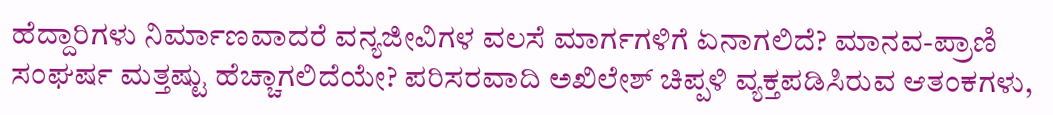ಹೆದ್ದಾರಿಗಳು ನಿರ್ಮಾಣವಾದರೆ ವನ್ಯಜೀವಿಗಳ ವಲಸೆ ಮಾರ್ಗಗಳಿಗೆ ಏನಾಗಲಿದೆ? ಮಾನವ-ಪ್ರಾಣಿ ಸಂಘರ್ಷ ಮತ್ತಷ್ಟು ಹೆಚ್ಚಾಗಲಿದೆಯೇ? ಪರಿಸರವಾದಿ ಅಖಿಲೇಶ್ ಚಿಪ್ಪಳಿ ವ್ಯಕ್ತಪಡಿಸಿರುವ ಆತಂಕಗಳು,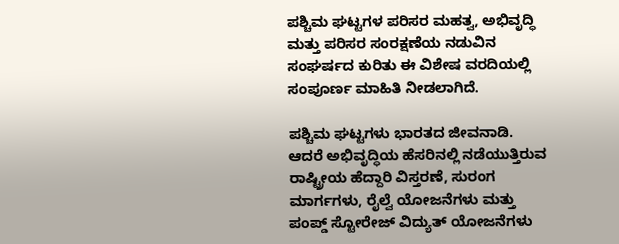ಪಶ್ಚಿಮ ಘಟ್ಟಗಳ ಪರಿಸರ ಮಹತ್ವ, ಅಭಿವೃದ್ಧಿ ಮತ್ತು ಪರಿಸರ ಸಂರಕ್ಷಣೆಯ ನಡುವಿನ ಸಂಘರ್ಷದ ಕುರಿತು ಈ ವಿಶೇಷ ವರದಿಯಲ್ಲಿ ಸಂಪೂರ್ಣ ಮಾಹಿತಿ ನೀಡಲಾಗಿದೆ.

ಪಶ್ಚಿಮ ಘಟ್ಟಗಳು ಭಾರತದ ಜೀವನಾಡಿ. ಆದರೆ ಅಭಿವೃದ್ಧಿಯ ಹೆಸರಿನಲ್ಲಿ ನಡೆಯುತ್ತಿರುವ ರಾಷ್ಟ್ರೀಯ ಹೆದ್ದಾರಿ ವಿಸ್ತರಣೆ, ಸುರಂಗ ಮಾರ್ಗಗಳು, ರೈಲ್ವೆ ಯೋಜನೆಗಳು ಮತ್ತು ಪಂಪ್ಡ್ ಸ್ಟೋರೇಜ್ ವಿದ್ಯುತ್ ಯೋಜನೆಗಳು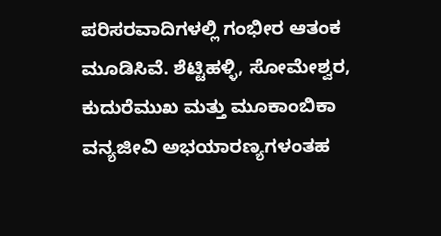ಪರಿಸರವಾದಿಗಳಲ್ಲಿ ಗಂಭೀರ ಆತಂಕ ಮೂಡಿಸಿವೆ. ಶೆಟ್ಟಿಹಳ್ಳಿ, ಸೋಮೇಶ್ವರ, ಕುದುರೆಮುಖ ಮತ್ತು ಮೂಕಾಂಬಿಕಾ ವನ್ಯಜೀವಿ ಅಭಯಾರಣ್ಯಗಳಂತಹ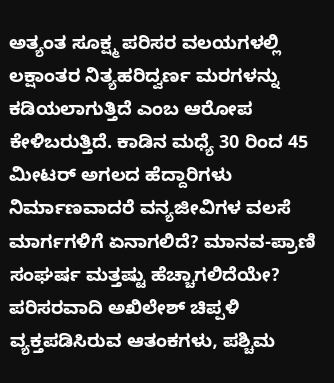ಅತ್ಯಂತ ಸೂಕ್ಷ್ಮ ಪರಿಸರ ವಲಯಗಳಲ್ಲಿ ಲಕ್ಷಾಂತರ ನಿತ್ಯಹರಿದ್ವರ್ಣ ಮರಗಳನ್ನು ಕಡಿಯಲಾಗುತ್ತಿದೆ ಎಂಬ ಆರೋಪ ಕೇಳಿಬರುತ್ತಿದೆ. ಕಾಡಿನ ಮಧ್ಯೆ 30 ರಿಂದ 45 ಮೀಟರ್ ಅಗಲದ ಹೆದ್ದಾರಿಗಳು ನಿರ್ಮಾಣವಾದರೆ ವನ್ಯಜೀವಿಗಳ ವಲಸೆ ಮಾರ್ಗಗಳಿಗೆ ಏನಾಗಲಿದೆ? ಮಾನವ-ಪ್ರಾಣಿ ಸಂಘರ್ಷ ಮತ್ತಷ್ಟು ಹೆಚ್ಚಾಗಲಿದೆಯೇ? ಪರಿಸರವಾದಿ ಅಖಿಲೇಶ್ ಚಿಪ್ಪಳಿ ವ್ಯಕ್ತಪಡಿಸಿರುವ ಆತಂಕಗಳು, ಪಶ್ಚಿಮ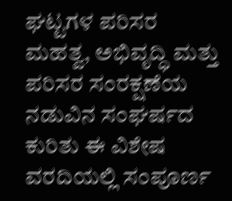ಘಟ್ಟಗಳ ಪರಿಸರ ಮಹತ್ವ, ಅಭಿವೃದ್ಧಿ ಮತ್ತು ಪರಿಸರ ಸಂರಕ್ಷಣೆಯ ನಡುವಿನ ಸಂಘರ್ಷದ ಕುರಿತು ಈ ವಿಶೇಷ ವರದಿಯಲ್ಲಿ ಸಂಪೂರ್ಣ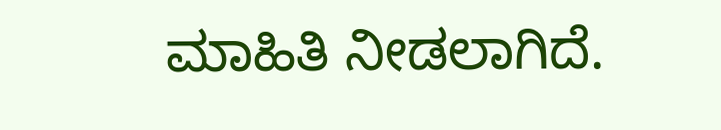ಮಾಹಿತಿ ನೀಡಲಾಗಿದೆ.